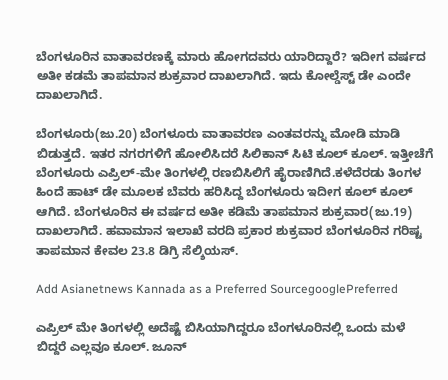ಬೆಂಗಳೂರಿನ ವಾತಾವರಣಕ್ಕೆ ಮಾರು ಹೋಗದವರು ಯಾರಿದ್ದಾರೆ? ಇದೀಗ ವರ್ಷದ ಅತೀ ಕಡಮೆ ತಾಪಮಾನ ಶುಕ್ರವಾರ ದಾಖಲಾಗಿದೆ. ಇದು ಕೋಲ್ಡೆಸ್ಟ್ ಡೇ ಎಂದೇ ದಾಖಲಾಗಿದೆ.

ಬೆಂಗಳೂರು(ಜು.20) ಬೆಂಗಳೂರು ವಾತಾವರಣ ಎಂತವರನ್ನು ಮೋಡಿ ಮಾಡಿ ಬಿಡುತ್ತದೆ. ಇತರ ನಗರಗಳಿಗೆ ಹೋಲಿಸಿದರೆ ಸಿಲಿಕಾನ್ ಸಿಟಿ ಕೂಲ್ ಕೂಲ್. ಇತ್ತೀಚೆಗೆ ಬೆಂಗಳೂರು ಎಪ್ರಿಲ್-ಮೇ ತಿಂಗಳಲ್ಲಿ ರಣಬಿಸಿಲಿಗೆ ಹೈರಾಣಿಗಿದೆ.ಕಳೆದೆರಡು ತಿಂಗಳ ಹಿಂದೆ ಹಾಟ್ ಡೇ ಮೂಲಕ ಬೆವರು ಹರಿಸಿದ್ದ ಬೆಂಗಳೂರು ಇದೀಗ ಕೂಲ್ ಕೂಲ್ ಆಗಿದೆ. ಬೆಂಗಳೂರಿನ ಈ ವರ್ಷದ ಅತೀ ಕಡಿಮೆ ತಾಪಮಾನ ಶುಕ್ರವಾರ(ಜು.19) ದಾಖಲಾಗಿದೆ. ಹವಾಮಾನ ಇಲಾಖೆ ವರದಿ ಪ್ರಕಾರ ಶುಕ್ರವಾರ ಬೆಂಗಳೂರಿನ ಗರಿಷ್ಟ ತಾಪಮಾನ ಕೇವಲ 23.8 ಡಿಗ್ರಿ ಸೆಲ್ಶಿಯಸ್.

Add Asianetnews Kannada as a Preferred SourcegooglePreferred

ಎಪ್ರಿಲ್ ಮೇ ತಿಂಗಳಲ್ಲಿ ಅದೆಷ್ಟೆ ಬಿಸಿಯಾಗಿದ್ದರೂ ಬೆಂಗಳೂರಿನಲ್ಲಿ ಒಂದು ಮಳೆ ಬಿದ್ದರೆ ಎಲ್ಲವೂ ಕೂಲ್. ಜೂನ್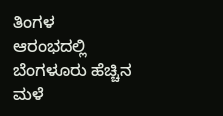ತಿಂಗಳ ಆರಂಭದಲ್ಲಿ ಬೆಂಗಳೂರು ಹೆಚ್ಚಿನ ಮಳೆ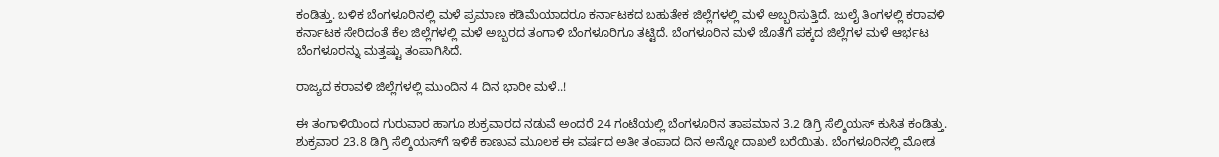ಕಂಡಿತ್ತು. ಬಳಿಕ ಬೆಂಗಳೂರಿನಲ್ಲಿ ಮಳೆ ಪ್ರಮಾಣ ಕಡಿಮೆಯಾದರೂ ಕರ್ನಾಟಕದ ಬಹುತೇಕ ಜಿಲ್ಲೆಗಳಲ್ಲಿ ಮಳೆ ಅಬ್ಬರಿಸುತ್ತಿದೆ. ಜುಲೈ ತಿಂಗಳಲ್ಲಿ ಕರಾವಳಿ ಕರ್ನಾಟಕ ಸೇರಿದಂತೆ ಕೆಲ ಜಿಲ್ಲೆಗಳಲ್ಲಿ ಮಳೆ ಅಬ್ಬರದ ತಂಗಾಳಿ ಬೆಂಗಳೂರಿಗೂ ತಟ್ಟಿದೆ. ಬೆಂಗಳೂರಿನ ಮಳೆ ಜೊತೆಗೆ ಪಕ್ಕದ ಜಿಲ್ಲೆಗಳ ಮಳೆ ಆರ್ಭಟ ಬೆಂಗಳೂರನ್ನು ಮತ್ತಷ್ಟು ತಂಪಾಗಿಸಿದೆ.

ರಾಜ್ಯದ ಕರಾವಳಿ ಜಿಲ್ಲೆಗಳಲ್ಲಿ ಮುಂದಿನ 4 ದಿನ ಭಾರೀ ಮಳೆ..!

ಈ ತಂಗಾಳಿಯಿಂದ ಗುರುವಾರ ಹಾಗೂ ಶುಕ್ರವಾರದ ನಡುವೆ ಅಂದರೆ 24 ಗಂಟೆಯಲ್ಲಿ ಬೆಂಗಳೂರಿನ ತಾಪಮಾನ 3.2 ಡಿಗ್ರಿ ಸೆಲ್ಶಿಯಸ್ ಕುಸಿತ ಕಂಡಿತ್ತು. ಶುಕ್ರವಾರ 23.8 ಡಿಗ್ರಿ ಸೆಲ್ಶಿಯಸ್‌ಗೆ ಇಳಿಕೆ ಕಾಣುವ ಮೂಲಕ ಈ ವರ್ಷದ ಅತೀ ತಂಪಾದ ದಿನ ಅನ್ನೋ ದಾಖಲೆ ಬರೆಯಿತು. ಬೆಂಗಳೂರಿನಲ್ಲಿ ಮೋಡ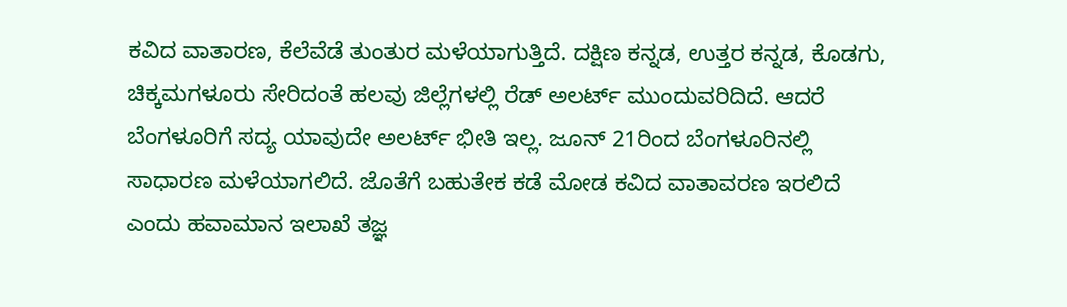ಕವಿದ ವಾತಾರಣ, ಕೆಲೆವೆಡೆ ತುಂತುರ ಮಳೆಯಾಗುತ್ತಿದೆ. ದಕ್ಷಿಣ ಕನ್ನಡ, ಉತ್ತರ ಕನ್ನಡ, ಕೊಡಗು, ಚಿಕ್ಕಮಗಳೂರು ಸೇರಿದಂತೆ ಹಲವು ಜಿಲ್ಲೆಗಳಲ್ಲಿ ರೆಡ್ ಅಲರ್ಟ್ ಮುಂದುವರಿದಿದೆ. ಆದರೆ ಬೆಂಗಳೂರಿಗೆ ಸದ್ಯ ಯಾವುದೇ ಅಲರ್ಟ್ ಭೀತಿ ಇಲ್ಲ. ಜೂನ್ 21ರಿಂದ ಬೆಂಗಳೂರಿನಲ್ಲಿ ಸಾಧಾರಣ ಮಳೆಯಾಗಲಿದೆ. ಜೊತೆಗೆ ಬಹುತೇಕ ಕಡೆ ಮೋಡ ಕವಿದ ವಾತಾವರಣ ಇರಲಿದೆ ಎಂದು ಹವಾಮಾನ ಇಲಾಖೆ ತಜ್ಞ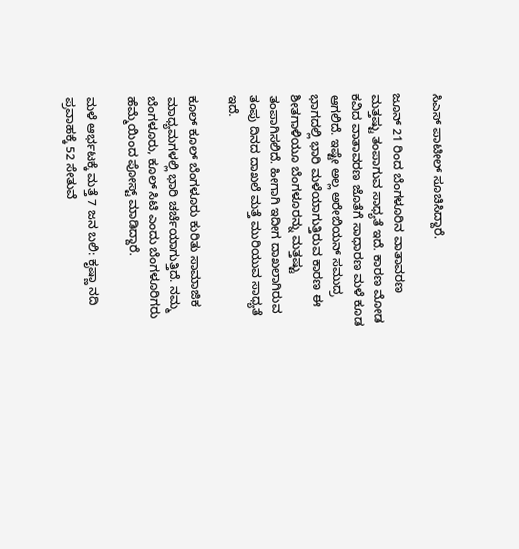ಸಿಎಸ್ ಪಾಟೀಲ್ ಸೂಚಿಸಿದ್ದಾರೆ.

ಜೂನ್ 21 ರಿಂದ ಬೆಂಗಳೂರಿನ ವಾತಾವರಣ ಮತ್ತಷ್ಟು ತಂಪಾಗುವ ಸಾಧ್ಯತೆ ಇದೆ. ಕಾರಣ ಮೋಡ ಕವಿದ ವಾತಾವರಣ ಜೊತೆಗೆ ಸಾಧಾರಣ ಮಳೆ ಕೂಡ ಆಗಲಿದೆ. ಇಷ್ಟೇ ಅಲ್ಲ ಅರೇಬಿಯನ್ ಸಮುದ್ರ ಭಾಗದಲ್ಲಿ ಭಾರಿ ಮಳೆಯಾಗುತ್ತಿರುವ ಕಾರಣ ಈ ಶೀತಗಾಳಿಯೂ ಬೆಂಗಳೂರನ್ನು ಮತ್ತಷ್ಟು ತಂಪಾಗಿಸಲಿದೆ. ಹೀಗಾಗಿ ಇದೀಗ ದಾಖಲಾಗಿರುವ ತಂಪು ದಿನದ ದಾಖಲೆ ಮತ್ತೆ ಮುರಿಯುವ ಸಾಧ್ಯತೆ ಇದೆ.

ಕೂಲ್ ಕೂಲ್ ಬೆಂಗಳೂರು ಕುರಿತು ಸಾಮಾಜಿಕ ಮಾಧ್ಯಮಗಳಲ್ಲಿ ಭಾರಿ ಚರ್ಚೆಯಾಗುತ್ತಿದೆ. ನಮ್ಮ ಬೆಂಗಳೂರು, ಕೂಲ್ ಸಿಟಿ ಎಂದು ಬೆಂಗಳೂರಿಗರು ಹೆಮ್ಮೆಯಿಂದ ಪೋಸ್ಟ್ ಮಾಡಿದ್ದಾರೆ.

ಮಳೆ ಆರ್ಭಟಕ್ಕೆ ಮತ್ತೆ 7 ಜನ ಬಲಿ: ಕೃಷ್ಣಾ ನದಿ ಪ್ರವಾಹಕ್ಕೆ 52 ಸೇತುವೆ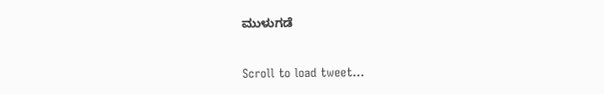ಮುಳುಗಡೆ


Scroll to load tweet…